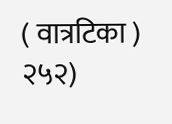( वात्रटिका )
२५२)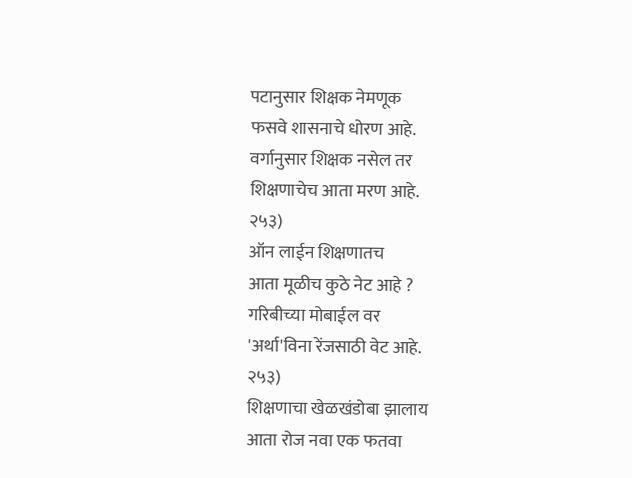पटानुसार शिक्षक नेमणूक
फसवे शासनाचे धोरण आहे.
वर्गानुसार शिक्षक नसेल तर
शिक्षणाचेच आता मरण आहे.
२५३)
ऑन लाईन शिक्षणातच
आता मूळीच कुठे नेट आहे ?
गरिबीच्या मोबाईल वर
'अर्था'विना रेंजसाठी वेट आहे.
२५३)
शिक्षणाचा खेळखंडोबा झालाय
आता रोज नवा एक फतवा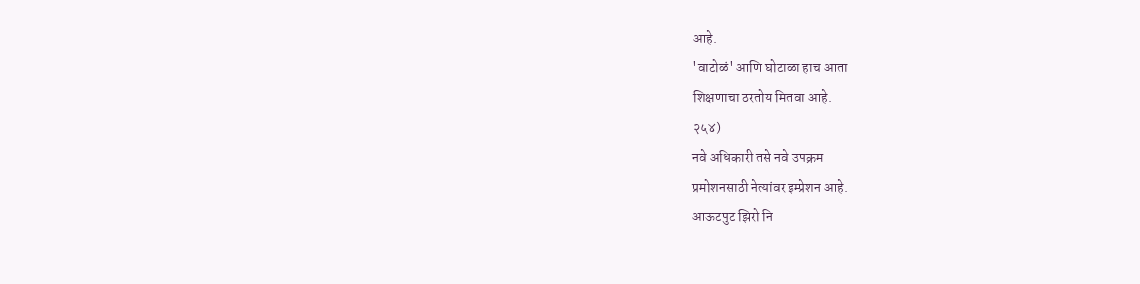आहे.
'वाटोळं' आणि घोटाळा हाच आता
शिक्षणाचा ठरतोय मितवा आहे.
२५४)
नवे अधिकारी तसे नवे उपक्रम
प्रमोशनसाठी नेत्यांवर इम्प्रेशन आहे.
आऊटपुट झिरो नि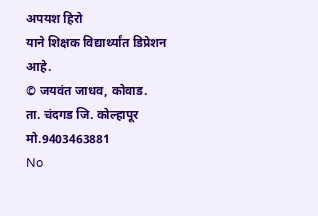अपयश हिरो
याने शिक्षक विद्यार्थ्यांत डिप्रेशन आहे.
© जयवंत जाधव, कोवाड.
ता. चंदगड जि. कोल्हापूर
मो.9403463881
No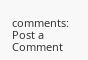comments:
Post a Comment